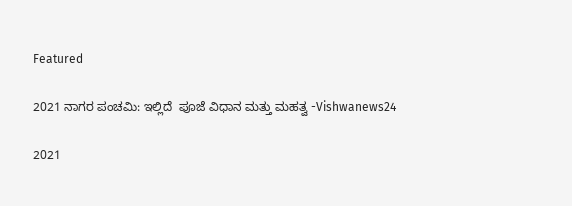Featured

2021 ನಾಗರ ಪಂಚಮಿ: ಇಲ್ಲಿದೆ  ಪೂಜೆ ವಿಧಾನ ಮತ್ತು ಮಹತ್ವ -Vishwanews24

2021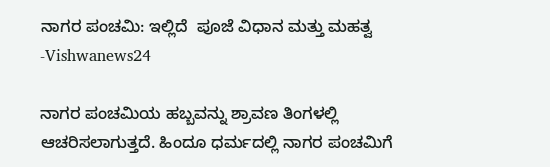ನಾಗರ ಪಂಚಮಿ: ಇಲ್ಲಿದೆ  ಪೂಜೆ ವಿಧಾನ ಮತ್ತು ಮಹತ್ವ -Vishwanews24

ನಾಗರ ಪಂಚಮಿಯ ಹಬ್ಬವನ್ನು ಶ್ರಾವಣ ತಿಂಗಳಲ್ಲಿ ಆಚರಿಸಲಾಗುತ್ತದೆ. ಹಿಂದೂ ಧರ್ಮದಲ್ಲಿ ನಾಗರ ಪಂಚಮಿಗೆ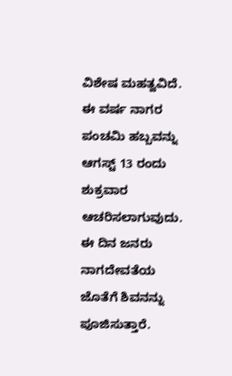ವಿಶೇಷ ಮಹತ್ವವಿದೆ. ಈ ವರ್ಷ ನಾಗರ ಪಂಚಮಿ ಹಬ್ಬವನ್ನು ಆಗಸ್ಟ್ 13 ರಂದು ಶುಕ್ರವಾರ ಆಚರಿಸಲಾಗುವುದು. ಈ ದಿನ ಜನರು ನಾಗದೇವತೆಯ ಜೊತೆಗೆ ಶಿವನನ್ನು ಪೂಜಿಸುತ್ತಾರೆ.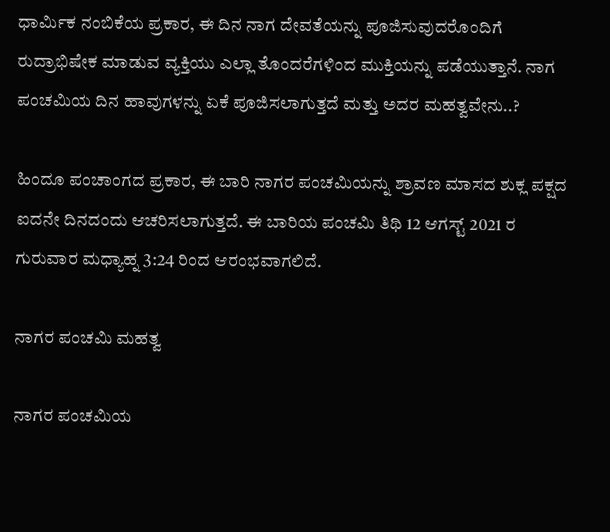ಧಾರ್ಮಿಕ ನಂಬಿಕೆಯ ಪ್ರಕಾರ, ಈ ದಿನ ನಾಗ ದೇವತೆಯನ್ನು ಪೂಜಿಸುವುದರೊಂದಿಗೆ ರುದ್ರಾಭಿಷೇಕ ಮಾಡುವ ವ್ಯಕ್ತಿಯು ಎಲ್ಲಾ ತೊಂದರೆಗಳಿಂದ ಮುಕ್ತಿಯನ್ನು ಪಡೆಯುತ್ತಾನೆ. ನಾಗ ಪಂಚಮಿಯ ದಿನ ಹಾವುಗಳನ್ನು ಏಕೆ ಪೂಜಿಸಲಾಗುತ್ತದೆ ಮತ್ತು ಅದರ ಮಹತ್ವವೇನು..?

ಹಿಂದೂ ಪಂಚಾಂಗದ ಪ್ರಕಾರ, ಈ ಬಾರಿ ನಾಗರ ಪಂಚಮಿಯನ್ನು ಶ್ರಾವಣ ಮಾಸದ ಶುಕ್ಲ ಪಕ್ಷದ ಐದನೇ ದಿನದಂದು ಆಚರಿಸಲಾಗುತ್ತದೆ. ಈ ಬಾರಿಯ ಪಂಚಮಿ ತಿಥಿ 12 ಆಗಸ್ಟ್ 2021 ರ ಗುರುವಾರ ಮಧ್ಯಾಹ್ನ 3:24 ರಿಂದ ಆರಂಭವಾಗಲಿದೆ.

ನಾಗರ ಪಂಚಮಿ ಮಹತ್ವ

ನಾಗರ ಪಂಚಮಿಯ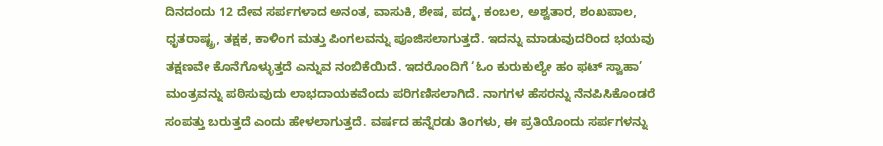ದಿನದಂದು 12 ದೇವ ಸರ್ಪಗಳಾದ ಅನಂತ, ವಾಸುಕಿ, ಶೇಷ, ಪದ್ಮ, ಕಂಬಲ, ಅಶ್ವತಾರ, ಶಂಖಪಾಲ, ಧೃತರಾಷ್ಟ್ರ, ತಕ್ಷಕ, ಕಾಳಿಂಗ ಮತ್ತು ಪಿಂಗಲವನ್ನು ಪೂಜಿಸಲಾಗುತ್ತದೆ. ಇದನ್ನು ಮಾಡುವುದರಿಂದ ಭಯವು ತಕ್ಷಣವೇ ಕೊನೆಗೊಳ್ಳುತ್ತದೆ ಎನ್ನುವ ನಂಬಿಕೆಯಿದೆ. ಇದರೊಂದಿಗೆ ‘ಓಂ ಕುರುಕುಲ್ಯೇ ಹಂ ಫಟ್ ಸ್ವಾಹಾ’ ಮಂತ್ರವನ್ನು ಪಠಿಸುವುದು ಲಾಭದಾಯಕವೆಂದು ಪರಿಗಣಿಸಲಾಗಿದೆ. ನಾಗಗಳ ಹೆಸರನ್ನು ನೆನಪಿಸಿಕೊಂಡರೆ ಸಂಪತ್ತು ಬರುತ್ತದೆ ಎಂದು ಹೇಳಲಾಗುತ್ತದೆ. ವರ್ಷದ ಹನ್ನೆರಡು ತಿಂಗಳು, ಈ ಪ್ರತಿಯೊಂದು ಸರ್ಪಗಳನ್ನು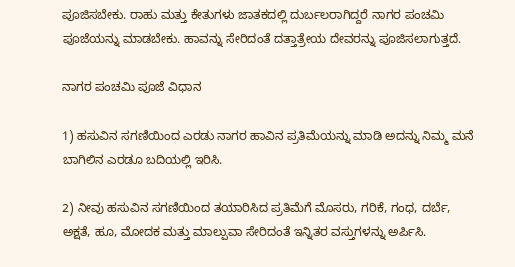ಪೂಜಿಸಬೇಕು. ರಾಹು ಮತ್ತು ಕೇತುಗಳು ಜಾತಕದಲ್ಲಿ ದುರ್ಬಲರಾಗಿದ್ದರೆ ನಾಗರ ಪಂಚಮಿ ಪೂಜೆಯನ್ನು ಮಾಡಬೇಕು. ಹಾವನ್ನು ಸೇರಿದಂತೆ ದತ್ತಾತ್ರೇಯ ದೇವರನ್ನು ಪೂಜಿಸಲಾಗುತ್ತದೆ.

ನಾಗರ ಪಂಚಮಿ ಪೂಜೆ ವಿಧಾನ

1) ಹಸುವಿನ ಸಗಣಿಯಿಂದ ಎರಡು ನಾಗರ ಹಾವಿನ ಪ್ರತಿಮೆಯನ್ನು ಮಾಡಿ ಅದನ್ನು ನಿಮ್ಮ ಮನೆ ಬಾಗಿಲಿನ ಎರಡೂ ಬದಿಯಲ್ಲಿ ಇರಿಸಿ.

2) ನೀವು ಹಸುವಿನ ಸಗಣಿಯಿಂದ ತಯಾರಿಸಿದ ಪ್ರತಿಮೆಗೆ ಮೊಸರು, ಗರಿಕೆ, ಗಂಧ, ದರ್ಬೆ, ಅಕ್ಷತೆ, ಹೂ, ಮೋದಕ ಮತ್ತು ಮಾಲ್ಪುವಾ ಸೇರಿದಂತೆ ಇನ್ನಿತರ ವಸ್ತುಗಳನ್ನು ಅರ್ಪಿಸಿ.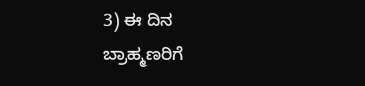3) ಈ ದಿನ ಬ್ರಾಹ್ಮಣರಿಗೆ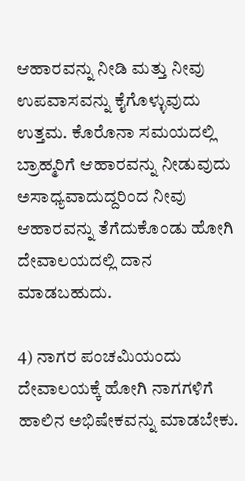ಆಹಾರವನ್ನು ನೀಡಿ ಮತ್ತು ನೀವು ಉಪವಾಸವನ್ನು ಕೈಗೊಳ್ಳುವುದು ಉತ್ತಮ. ಕೊರೊನಾ ಸಮಯದಲ್ಲಿ ಬ್ರಾಹ್ಮರಿಗೆ ಆಹಾರವನ್ನು ನೀಡುವುದು ಅಸಾಧ್ಯವಾದುದ್ದರಿಂದ ನೀವು ಆಹಾರವನ್ನು ತೆಗೆದುಕೊಂಡು ಹೋಗಿ ದೇವಾಲಯದಲ್ಲಿ ದಾನ ಮಾಡಬಹುದು.

4) ನಾಗರ ಪಂಚಮಿಯಂದು ದೇವಾಲಯಕ್ಕೆ ಹೋಗಿ ನಾಗಗಳಿಗೆ ಹಾಲಿನ ಅಭಿಷೇಕವನ್ನು ಮಾಡಬೇಕು.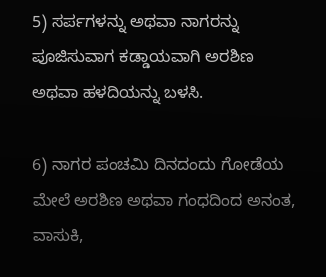5) ಸರ್ಪಗಳನ್ನು ಅಥವಾ ನಾಗರನ್ನು ಪೂಜಿಸುವಾಗ ಕಡ್ಡಾಯವಾಗಿ ಅರಶಿಣ ಅಥವಾ ಹಳದಿಯನ್ನು ಬಳಸಿ.

6) ನಾಗರ ಪಂಚಮಿ ದಿನದಂದು ಗೋಡೆಯ ಮೇಲೆ ಅರಶಿಣ ಅಥವಾ ಗಂಧದಿಂದ ಅನಂತ, ವಾಸುಕಿ,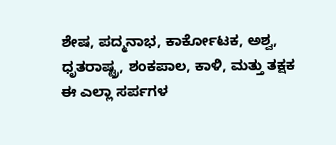ಶೇಷ, ಪದ್ಮನಾಭ, ಕಾರ್ಕೋಟಕ, ಅಶ್ವ, ಧೃತರಾಷ್ಟ್ರ, ಶಂಕಪಾಲ, ಕಾಳಿ, ಮತ್ತು ತಕ್ಷಕ ಈ ಎಲ್ಲಾ ಸರ್ಪಗಳ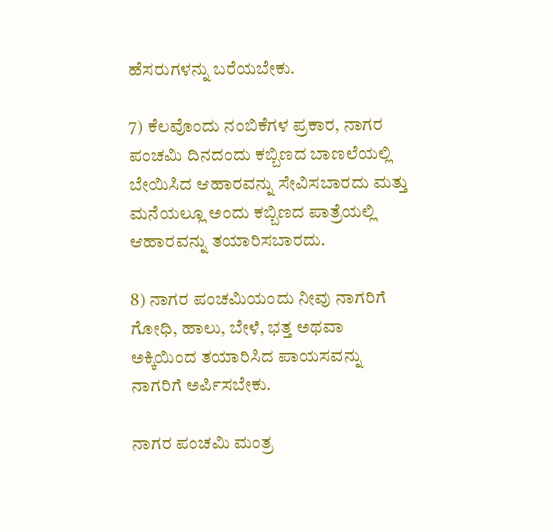ಹೆಸರುಗಳನ್ನು ಬರೆಯಬೇಕು.

7) ಕೆಲವೊಂದು ನಂಬಿಕೆಗಳ ಪ್ರಕಾರ, ನಾಗರ ಪಂಚಮಿ ದಿನದಂದು ಕಬ್ಬಿಣದ ಬಾಣಲೆಯಲ್ಲಿ ಬೇಯಿಸಿದ ಆಹಾರವನ್ನು ಸೇವಿಸಬಾರದು ಮತ್ತು ಮನೆಯಲ್ಲೂ ಅಂದು ಕಬ್ಬಿಣದ ಪಾತ್ರೆಯಲ್ಲಿ ಆಹಾರವನ್ನು ತಯಾರಿಸಬಾರದು.

8) ನಾಗರ ಪಂಚಮಿಯಂದು ನೀವು ನಾಗರಿಗೆ ಗೋಧಿ, ಹಾಲು, ಬೇಳೆ, ಭತ್ತ ಅಥವಾ ಅಕ್ಕಿಯಿಂದ ತಯಾರಿಸಿದ ಪಾಯಸವನ್ನು ನಾಗರಿಗೆ ಅರ್ಪಿಸಬೇಕು.

ನಾಗರ ಪಂಚಮಿ ಮಂತ್ರ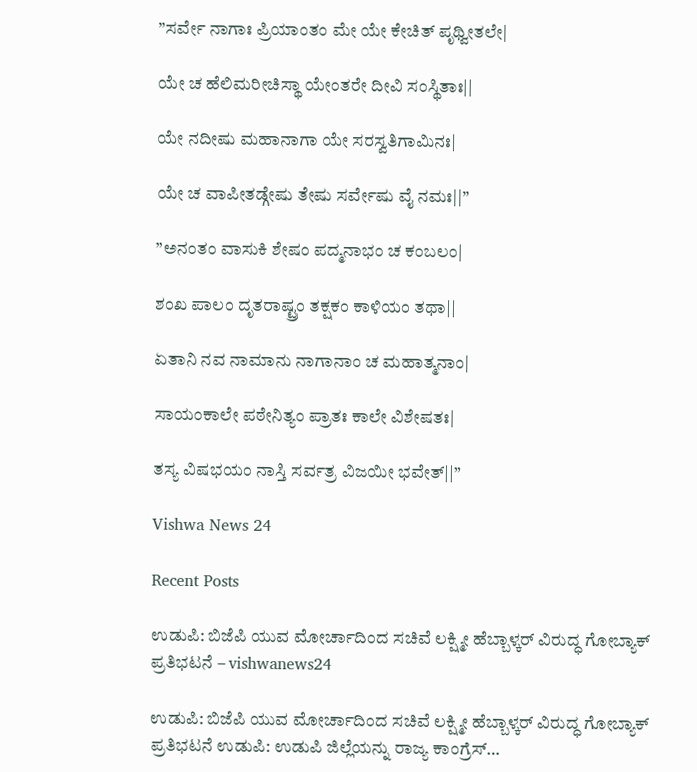”ಸರ್ವೇ ನಾಗಾಃ ಪ್ರಿಯಾಂತಂ ಮೇ ಯೇ ಕೇಚಿತ್‌ ಪೃಥ್ವೀತಲೇ|

ಯೇ ಚ ಹೆಲಿಮರೀಚಿಸ್ಥಾ ಯೇಂತರೇ ದೀವಿ ಸಂಸ್ಥಿತಾಃ||

ಯೇ ನದೀಷು ಮಹಾನಾಗಾ ಯೇ ಸರಸ್ವತಿಗಾಮಿನಃ|

ಯೇ ಚ ವಾಪೀತಡ್ಗೇಷು ತೇಷು ಸರ್ವೇಷು ವೈ ನಮಃ||”

”ಅನಂತಂ ವಾಸುಕಿ ಶೇಷಂ ಪದ್ಮನಾಭಂ ಚ ಕಂಬಲಂ|

ಶಂಖ ಪಾಲಂ ದೃತರಾಷ್ಟ್ರಂ ತಕ್ಷಕಂ ಕಾಳಿಯಂ ತಥಾ||

ಏತಾನಿ ನವ ನಾಮಾನು ನಾಗಾನಾಂ ಚ ಮಹಾತ್ಮನಾಂ|

ಸಾಯಂಕಾಲೇ ಪಠೇನಿತ್ಯಂ ಪ್ರಾತಃ ಕಾಲೇ ವಿಶೇಷತಃ|

ತಸ್ಯ ವಿಷಭಯಂ ನಾಸ್ತಿ ಸರ್ವತ್ರ ವಿಜಯೀ ಭವೇತ್‌||”

Vishwa News 24

Recent Posts

ಉಡುಪಿ: ಬಿಜೆಪಿ ಯುವ ಮೋರ್ಚಾದಿಂದ ಸಚಿವೆ ಲಕ್ಷ್ಮೀ ಹೆಬ್ಬಾಳ್ಕರ್ ವಿರುದ್ಧ ಗೋಬ್ಯಾಕ್ ಪ್ರತಿಭಟನೆ – vishwanews24

ಉಡುಪಿ: ಬಿಜೆಪಿ ಯುವ ಮೋರ್ಚಾದಿಂದ ಸಚಿವೆ ಲಕ್ಷ್ಮೀ ಹೆಬ್ಬಾಳ್ಕರ್ ವಿರುದ್ಧ ಗೋಬ್ಯಾಕ್ ಪ್ರತಿಭಟನೆ ಉಡುಪಿ: ಉಡುಪಿ ಜಿಲ್ಲೆಯನ್ನು ರಾಜ್ಯ ಕಾಂಗ್ರೆಸ್…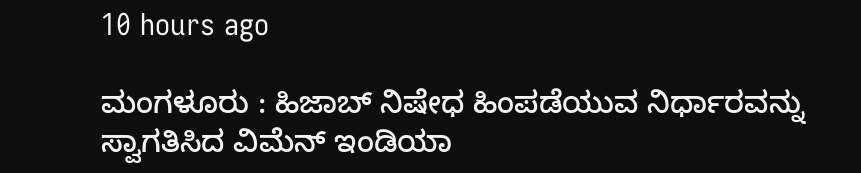10 hours ago

ಮಂಗಳೂರು : ಹಿಜಾಬ್ ನಿಷೇಧ ಹಿಂಪಡೆಯುವ ನಿರ್ಧಾರವನ್ನು ಸ್ವಾಗತಿಸಿದ ವಿಮೆನ್ ಇಂಡಿಯಾ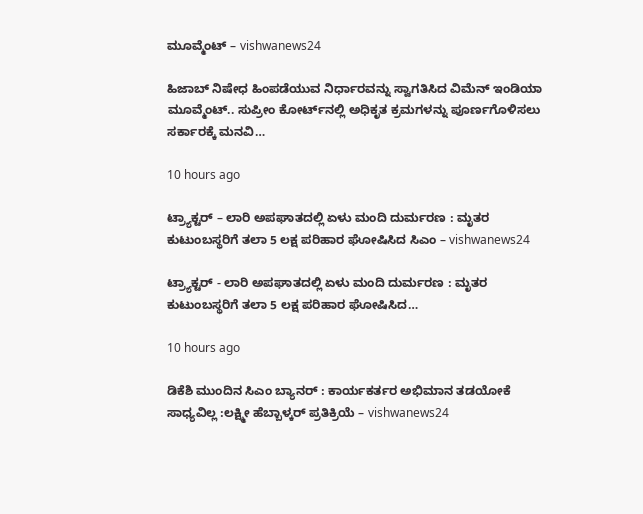ಮೂವ್ಮೆಂಟ್ – vishwanews24

ಹಿಜಾಬ್ ನಿಷೇಧ ಹಿಂಪಡೆಯುವ ನಿರ್ಧಾರವನ್ನು ಸ್ವಾಗತಿಸಿದ ವಿಮೆನ್ ಇಂಡಿಯಾ ಮೂವ್ಮೆಂಟ್.. ಸುಪ್ರೀಂ ಕೋರ್ಟ್‌ನಲ್ಲಿ ಅಧಿಕೃತ ಕ್ರಮಗಳನ್ನು ಪೂರ್ಣಗೊಳಿಸಲು ಸರ್ಕಾರಕ್ಕೆ ಮನವಿ…

10 hours ago

ಟ್ರ್ಯಾಕ್ಟರ್ – ಲಾರಿ ಅಪಘಾತದಲ್ಲಿ ಏಳು ಮಂದಿ ದುರ್ಮರಣ : ಮೃತರ ಕುಟುಂಬಸ್ಥರಿಗೆ ತಲಾ 5 ಲಕ್ಷ ಪರಿಹಾರ ಘೋಷಿಸಿದ ಸಿಎಂ – vishwanews24

ಟ್ರ‍್ಯಾಕ್ಟರ್ - ಲಾರಿ ಅಪಘಾತದಲ್ಲಿ ಏಳು ಮಂದಿ ದುರ್ಮರಣ : ಮೃತರ ಕುಟುಂಬಸ್ಥರಿಗೆ ತಲಾ 5 ಲಕ್ಷ ಪರಿಹಾರ ಘೋಷಿಸಿದ…

10 hours ago

ಡಿಕೆಶಿ ಮುಂದಿನ ಸಿಎಂ ಬ್ಯಾನರ್ : ಕಾರ್ಯಕರ್ತರ ಅಭಿಮಾನ ತಡಯೋಕೆ ಸಾಧ್ಯವಿಲ್ಲ :ಲಕ್ಷ್ಮೀ ಹೆಬ್ಬಾಳ್ಕರ್ ಪ್ರತಿಕ್ರಿಯೆ – vishwanews24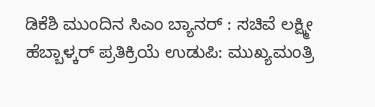ಡಿಕೆಶಿ ಮುಂದಿನ ಸಿಎಂ ಬ್ಯಾನರ್ : ಸಚಿವೆ ಲಕ್ಷ್ಮೀ ಹೆಬ್ಬಾಳ್ಕರ್ ಪ್ರತಿಕ್ರಿಯೆ ಉಡುಪಿ: ಮುಖ್ಯಮಂತ್ರಿ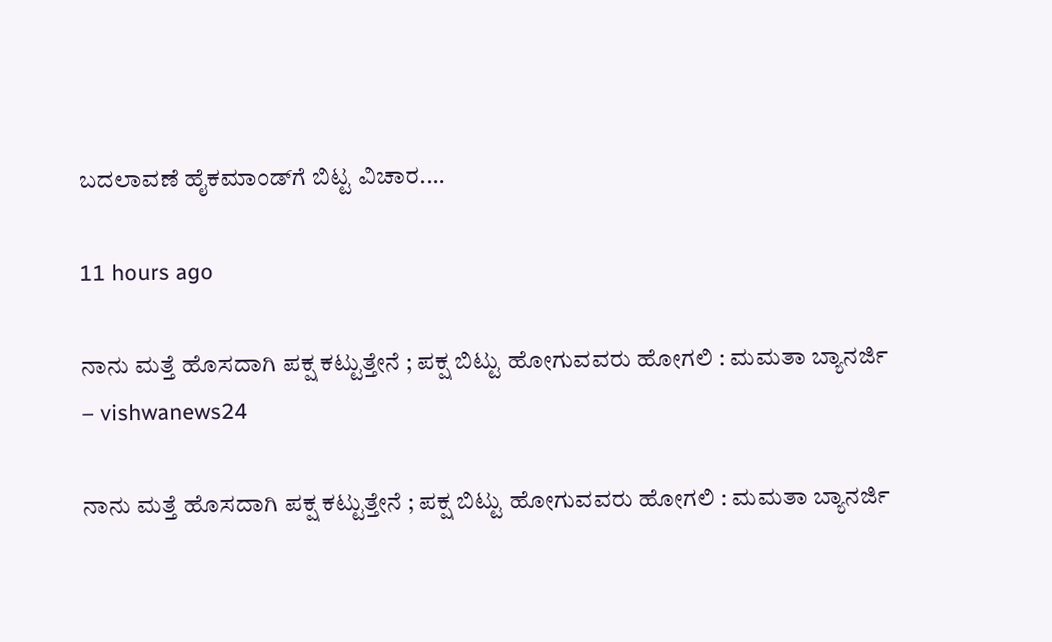ಬದಲಾವಣೆ ಹೈಕಮಾಂಡ್‍ಗೆ ಬಿಟ್ಟ ವಿಚಾರ.…

11 hours ago

ನಾನು ಮತ್ತೆ ಹೊಸದಾಗಿ ಪಕ್ಷ ಕಟ್ಟುತ್ತೇನೆ ; ಪಕ್ಷ ಬಿಟ್ಟು ಹೋಗುವವರು ಹೋಗಲಿ : ಮಮತಾ ಬ್ಯಾನರ್ಜಿ – vishwanews24

ನಾನು ಮತ್ತೆ ಹೊಸದಾಗಿ ಪಕ್ಷ ಕಟ್ಟುತ್ತೇನೆ ; ಪಕ್ಷ ಬಿಟ್ಟು ಹೋಗುವವರು ಹೋಗಲಿ : ಮಮತಾ ಬ್ಯಾನರ್ಜಿ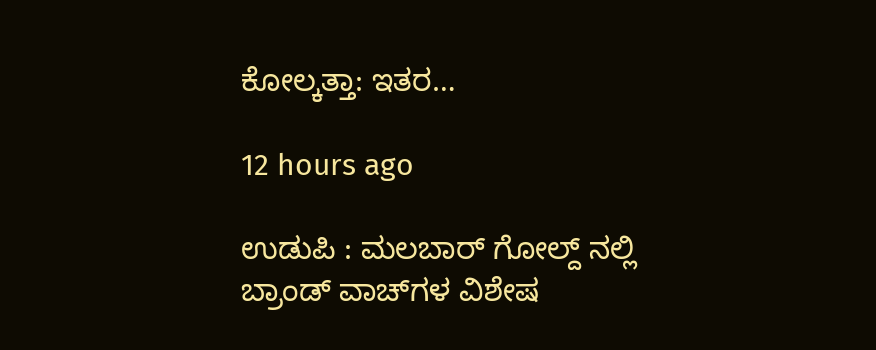ಕೋಲ್ಕತ್ತಾ: ಇತರ…

12 hours ago

ಉಡುಪಿ : ಮಲಬಾರ್ ಗೋಲ್ದ್ ನಲ್ಲಿ ಬ್ರಾಂಡ್ ವಾಚ್‌ಗಳ ವಿಶೇಷ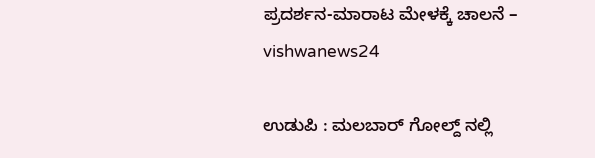ಪ್ರದರ್ಶನ-ಮಾರಾಟ ಮೇಳಕ್ಕೆ ಚಾಲನೆ – vishwanews24

ಉಡುಪಿ : ಮಲಬಾರ್ ಗೋಲ್ದ್ ನಲ್ಲಿ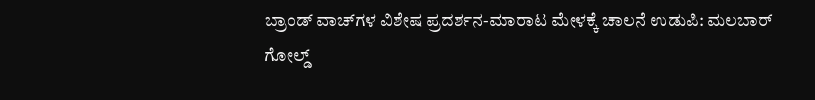ಬ್ರಾಂಡ್ ವಾಚ್‌ಗಳ ವಿಶೇಷ ಪ್ರದರ್ಶನ-ಮಾರಾಟ ಮೇಳಕ್ಕೆ ಚಾಲನೆ ಉಡುಪಿ: ಮಲಬಾರ್ ಗೋಲ್ಡ್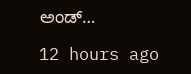ಅಂಡ್…

12 hours ago